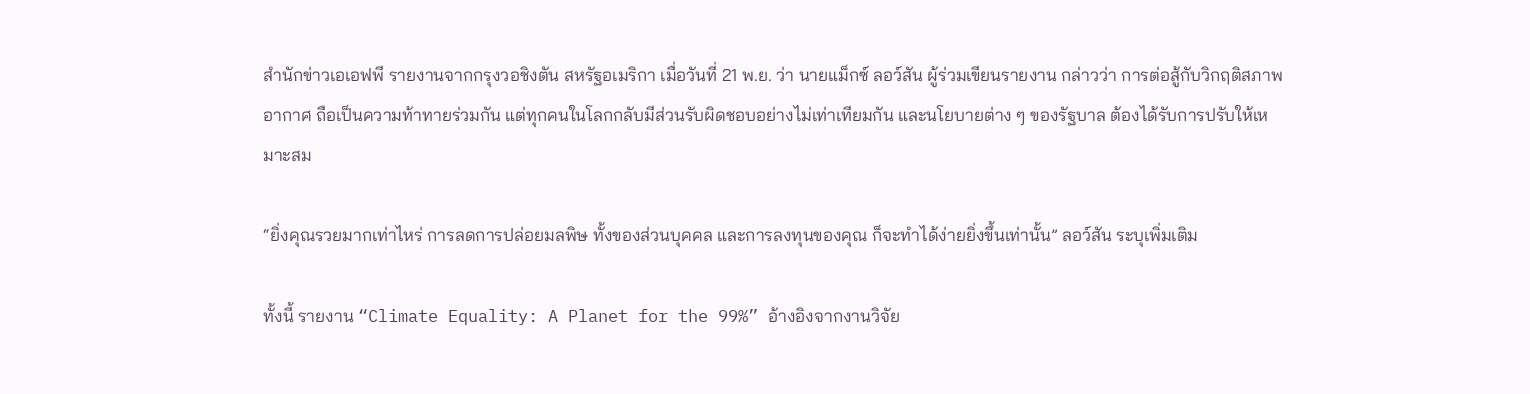สำนักข่าวเอเอฟพี รายงานจากกรุงวอชิงตัน สหรัฐอเมริกา เมื่อวันที่ 21 พ.ย. ว่า นายแม็กซ์ ลอว์สัน ผู้ร่วมเขียนรายงาน กล่าวว่า การต่อสู้กับวิกฤติสภาพอากาศ ถือเป็นความท้าทายร่วมกัน แต่ทุกคนในโลกกลับมีส่วนรับผิดชอบอย่างไม่เท่าเทียมกัน และนโยบายต่าง ๆ ของรัฐบาล ต้องได้รับการปรับให้เหมาะสม

“ยิ่งคุณรวยมากเท่าไหร่ การลดการปล่อยมลพิษ ทั้งของส่วนบุคคล และการลงทุนของคุณ ก็จะทำได้ง่ายยิ่งขึ้นเท่านั้น” ลอว์สัน ระบุเพิ่มเติม

ทั้งนี้ รายงาน “Climate Equality: A Planet for the 99%” อ้างอิงจากงานวิจัย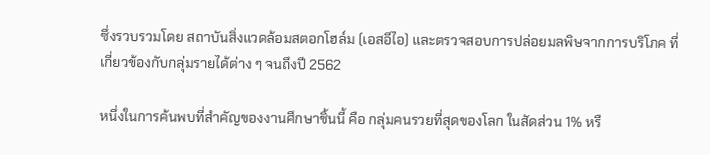ซึ่งรวบรวมโดย สถาบันสิ่งแวดล้อมสตอกโฮล์ม (เอสอีไอ) และตรวจสอบการปล่อยมลพิษจากการบริโภค ที่เกี่ยวข้องกับกลุ่มรายได้ต่าง ๆ จนถึงปี 2562

หนึ่งในการค้นพบที่สำคัญของงานศึกษาชิ้นนี้ คือ กลุ่มคนรวยที่สุดของโลก ในสัดส่วน 1% หรื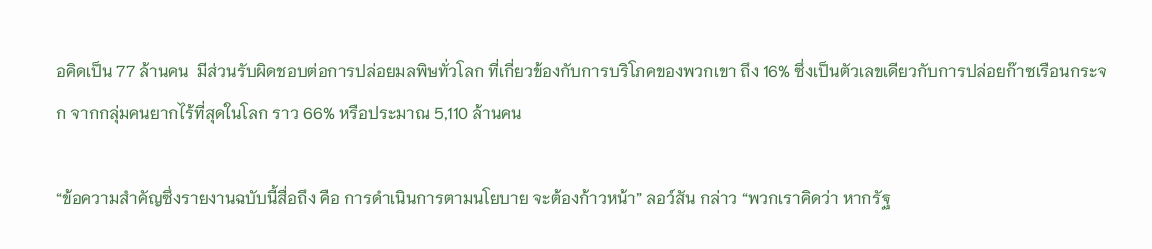อคิดเป็น 77 ล้านคน  มีส่วนรับผิดชอบต่อการปล่อยมลพิษทั่วโลก ที่เกี่ยวข้องกับการบริโภคของพวกเขา ถึง 16% ซึ่งเป็นตัวเลขเดียวกับการปล่อยก๊าซเรือนกระจก จากกลุ่มคนยากไร้ที่สุดในโลก ราว 66% หรือประมาณ 5,110 ล้านคน

“ข้อความสำคัญซึ่งรายงานฉบับนี้สื่อถึง คือ การดำเนินการตามนโยบาย จะต้องก้าวหน้า” ลอว์สัน กล่าว “พวกเราคิดว่า หากรัฐ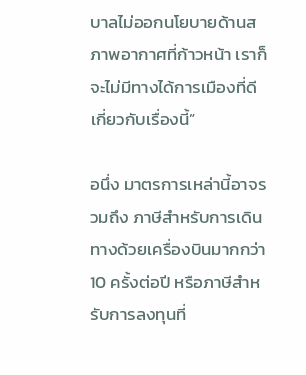บาลไม่ออกนโยบายด้านสภาพอากาศที่ก้าวหน้า เราก็จะไม่มีทางได้การเมืองที่ดีเกี่ยวกับเรื่องนี้”

อนึ่ง มาตรการเหล่านี้อาจรวมถึง ภาษีสำหรับการเดินทางด้วยเครื่องบินมากกว่า 10 ครั้งต่อปี หรือภาษีสำหรับการลงทุนที่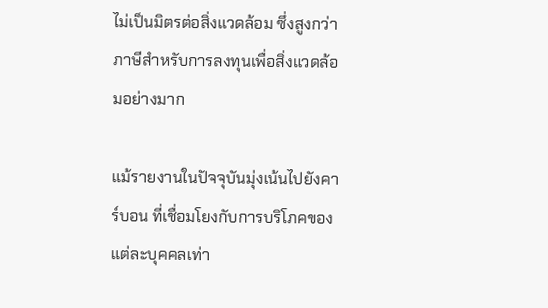ไม่เป็นมิตรต่อสิ่งแวดล้อม ซึ่งสูงกว่าภาษีสำหรับการลงทุนเพื่อสิ่งแวดล้อมอย่างมาก

แม้รายงานในปัจจุบันมุ่งเน้นไปยังคาร์บอน ที่เชื่อมโยงกับการบริโภคของแต่ละบุคคลเท่า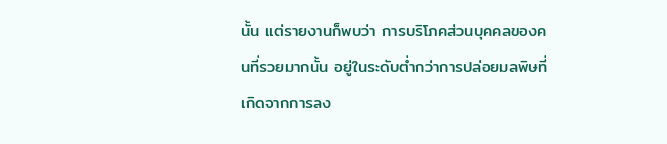นั้น แต่รายงานก็พบว่า การบริโภคส่วนบุคคลของคนที่รวยมากนั้น อยู่ในระดับต่ำกว่าการปล่อยมลพิษที่เกิดจากการลง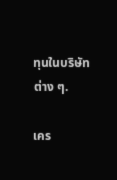ทุนในบริษัทต่าง ๆ.

เคร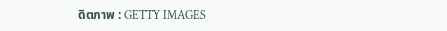ดิตภาพ : GETTY IMAGES